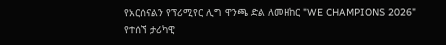የአርሰናልን የፕሪሚየር ሊግ ዋንጫ ድል ለመዘከር "WE CHAMPIONS 2026" የተሰኘ ታሪካዊ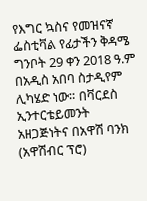የእግር ኳስና የመዝናኛ ፌስቲቫል የፊታችን ቅዳሜ ግንቦት 29 ቀን 2018 ዓ.ም በአዲስ አበባ ስታዲየም ሊካሄድ ነው። በቫርደስ ኢንተርቴይመንት አዘጋጅነትና በአዋሽ ባንክ (አዋሽብር ፕሮ)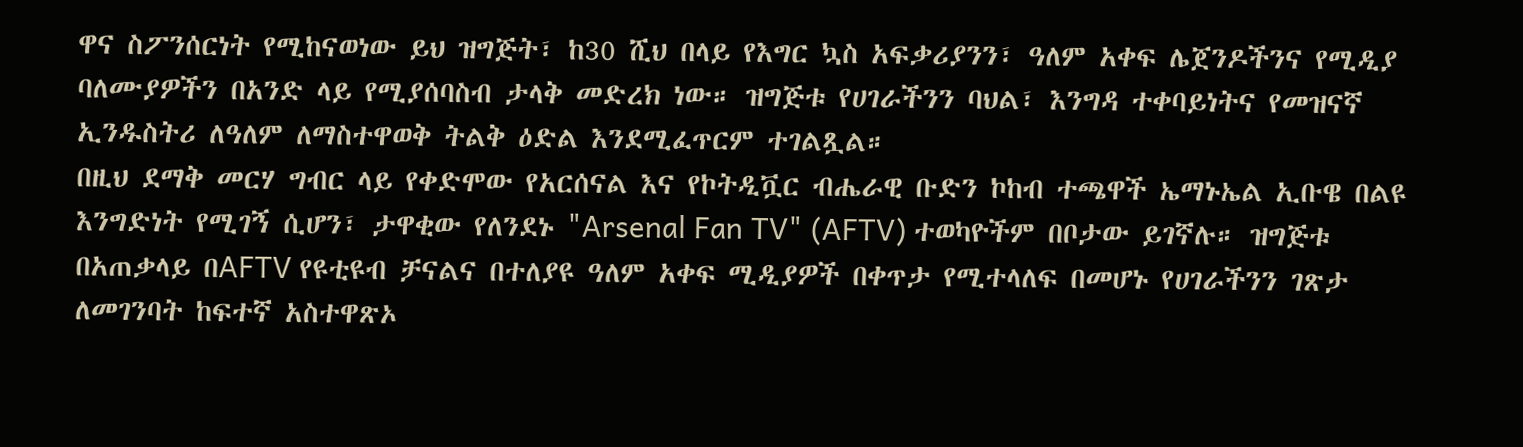ዋና ስፖንሰርነት የሚከናወነው ይህ ዝግጅት፣ ከ30 ሺህ በላይ የእግር ኳስ አፍቃሪያንን፣ ዓለም አቀፍ ሌጀንዶችንና የሚዲያ ባለሙያዎችን በአንድ ላይ የሚያሰባስብ ታላቅ መድረክ ነው። ዝግጅቱ የሀገራችንን ባህል፣ እንግዳ ተቀባይነትና የመዝናኛ ኢንዱስትሪ ለዓለም ለማስተዋወቅ ትልቅ ዕድል እንደሚፈጥርም ተገልጿል።
በዚህ ደማቅ መርሃ ግብር ላይ የቀድሞው የአርሰናል እና የኮትዲቯር ብሔራዊ ቡድን ኮከብ ተጫዋች ኤማኑኤል ኢቡዌ በልዩ እንግድነት የሚገኝ ሲሆን፣ ታዋቂው የለንደኑ "Arsenal Fan TV" (AFTV) ተወካዮችም በቦታው ይገኛሉ። ዝግጅቱ በአጠቃላይ በAFTV የዩቲዩብ ቻናልና በተለያዩ ዓለም አቀፍ ሚዲያዎች በቀጥታ የሚተላለፍ በመሆኑ የሀገራችንን ገጽታ ለመገንባት ከፍተኛ አስተዋጽኦ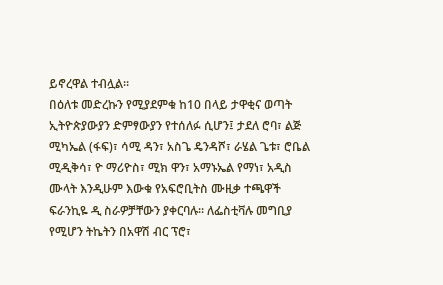ይኖረዋል ተብሏል።
በዕለቱ መድረኩን የሚያደምቁ ከ10 በላይ ታዋቂና ወጣት ኢትዮጵያውያን ድምፃውያን የተሰለፉ ሲሆን፤ ታደለ ሮባ፣ ልጅ ሚካኤል (ፋፍ)፣ ሳሚ ዳን፣ አስጌ ዴንዳሾ፣ ራሄል ጌቱ፣ ሮቤል ሚዲቅሳ፣ ዮ ማሪዮስ፣ ሚክ ዋን፣ አማኑኤል የማነ፣ አዲስ ሙላት እንዲሁም እውቁ የአፍሮቢትስ ሙዚቃ ተጫዋች ፍራንኪዬ ዲ ስራዎቻቸውን ያቀርባሉ። ለፌስቲቫሉ መግቢያ የሚሆን ትኬትን በአዋሽ ብር ፕሮ፣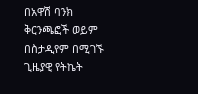በአዋሽ ባንክ ቅርንጫፎች ወይም በስታዲየም በሚገኙ ጊዜያዊ የትኬት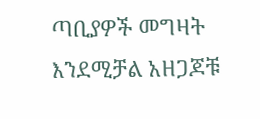ጣቢያዎች መግዛት እንደሚቻል አዘጋጆቹ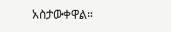አስታውቀዋል።